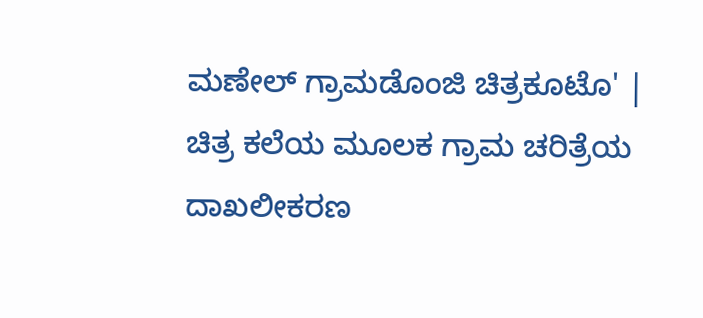ಮಣೇಲ್ ಗ್ರಾಮಡೊಂಜಿ ಚಿತ್ರಕೂಟೊ' | ಚಿತ್ರ ಕಲೆಯ ಮೂಲಕ ಗ್ರಾಮ ಚರಿತ್ರೆಯ ದಾಖಲೀಕರಣ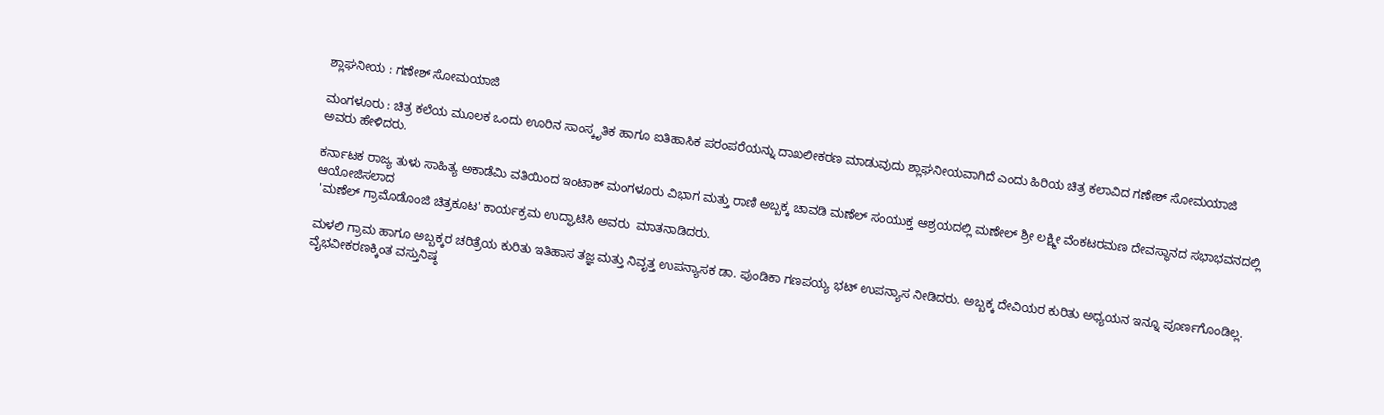ಶ್ಲಾಘನೀಯ : ಗಣೇಶ್ ಸೋಮಯಾಜಿ

ಮಂಗಳೂರು : ಚಿತ್ರ ಕಲೆಯ ಮೂಲಕ ಒಂದು ಊರಿನ ಸಾಂಸ್ಕೃತಿಕ ಹಾಗೂ ಐತಿಹಾಸಿಕ ಪರಂಪರೆಯನ್ನು ದಾಖಲೀಕರಣ ಮಾಡುವುದು ಶ್ಲಾಘನೀಯವಾಗಿದೆ ಎಂದು ಹಿರಿಯ ಚಿತ್ರ ಕಲಾವಿದ ಗಣೇಶ್ ಸೋಮಯಾಜಿ
ಅವರು ಹೇಳಿದರು.

ಕರ್ನಾಟಕ ರಾಜ್ಯ ತುಳು ಸಾಹಿತ್ಯ ಅಕಾಡೆಮಿ ವತಿಯಿಂದ ಇಂಟಾಕ್ ಮಂಗಳೂರು ವಿಭಾಗ ಮತ್ತು ರಾಣಿ ಅಬ್ಬಕ್ಕ ಚಾವಡಿ ಮಣೆಲ್ ಸಂಯುಕ್ತ ಆಶ್ರಯದಲ್ಲಿ ಮಣೇಲ್ ಶ್ರೀ ಲಕ್ಷ್ಮೀ ವೆಂಕಟರಮಣ ದೇವಸ್ಥಾನದ ಸಭಾಭವನದಲ್ಲಿ ಆಯೋಜಿಸಲಾದ
 'ಮಣೆಲ್ ಗ್ರಾಮೊಡೊಂಜಿ ಚಿತ್ರಕೂಟ' ಕಾರ್ಯಕ್ರಮ ಉದ್ಘಾಟಿಸಿ ಅವರು  ಮಾತನಾಡಿದರು.

ಮಳಲಿ ಗ್ರಾಮ ಹಾಗೂ ಅಬ್ಬಕ್ಕರ ಚರಿತ್ರೆಯ ಕುರಿತು ಇತಿಹಾಸ ತಜ್ಞ ಮತ್ತು ನಿವೃತ್ತ ಉಪನ್ಯಾಸಕ ಡಾ. ಪುಂಡಿಕಾ ಗಣಪಯ್ಯ ಭಟ್ ಉಪನ್ಯಾಸ ನೀಡಿದರು. ಅಬ್ಬಕ್ಕ ದೇವಿಯರ ಕುರಿತು ಅಧ್ಯಯನ ಇನ್ನೂ ಪೂರ್ಣಗೊಂಡಿಲ್ಲ. ವೈಭವೀಕರಣಕ್ಕಿಂತ ವಸ್ತುನಿಷ್ಠ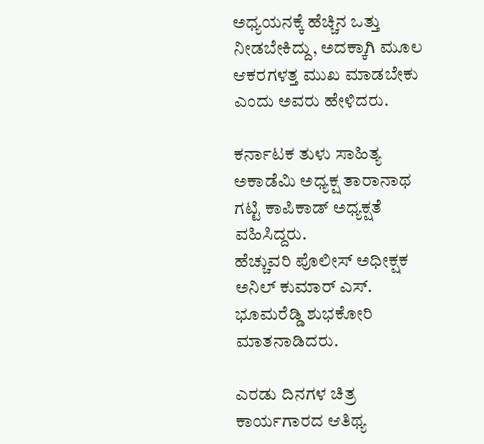ಅಧ್ಯಯನಕ್ಕೆ ಹೆಚ್ಚಿನ ಒತ್ತು ನೀಡಬೇಕಿದ್ದು, ಅದಕ್ಕಾಗಿ ಮೂಲ ಆಕರಗಳತ್ತ ಮುಖ ಮಾಡಬೇಕು ಎಂದು ಅವರು ಹೇಳಿದರು.

ಕರ್ನಾಟಕ ತುಳು ಸಾಹಿತ್ಯ ಅಕಾಡೆಮಿ ಅಧ್ಯಕ್ಷ ತಾರಾನಾಥ ಗಟ್ಟಿ ಕಾಪಿಕಾಡ್ ಅಧ್ಯಕ್ಷತೆ ವಹಿಸಿದ್ದರು.
ಹೆಚ್ಚುವರಿ ಪೊಲೀಸ್ ಅಧೀಕ್ಷಕ ಅನಿಲ್ ಕುಮಾರ್ ಎಸ್. ಭೂಮರೆಡ್ಡಿ ಶುಭಕೋರಿ  ಮಾತನಾಡಿದರು.

ಎರಡು ದಿನಗಳ ಚಿತ್ರ ಕಾರ್ಯಗಾರದ ಆತಿಥ್ಯ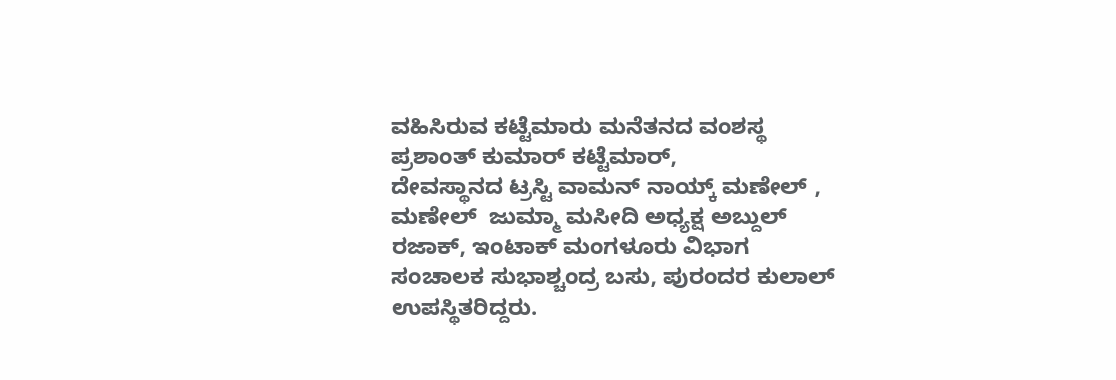ವಹಿಸಿರುವ ಕಟ್ಟೆಮಾರು ಮನೆತನದ ವಂಶಸ್ಥ ಪ್ರಶಾಂತ್ ಕುಮಾರ್ ಕಟ್ಟೆಮಾರ್,
ದೇವಸ್ಥಾನದ ಟ್ರಸ್ಟಿ ವಾಮನ್ ನಾಯ್ಕ್ ಮಣೇಲ್ , ಮಣೇಲ್  ಜುಮ್ಮಾ ಮಸೀದಿ ಅಧ್ಯಕ್ಷ ಅಬ್ದುಲ್ ರಜಾಕ್, ಇಂಟಾಕ್ ಮಂಗಳೂರು ವಿಭಾಗ ಸಂಚಾಲಕ ಸುಭಾಶ್ಚಂದ್ರ ಬಸು, ಪುರಂದರ ಕುಲಾಲ್ ಉಪಸ್ಥಿತರಿದ್ದರು.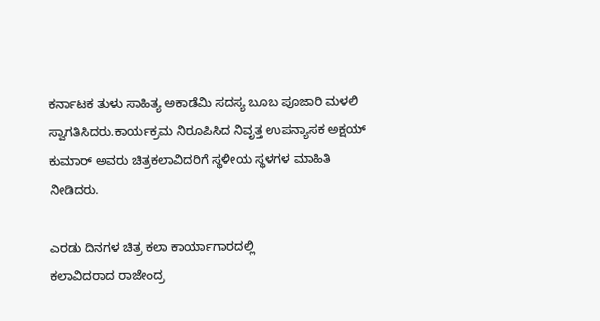ಕರ್ನಾಟಕ ತುಳು ಸಾಹಿತ್ಯ ಅಕಾಡೆಮಿ ಸದಸ್ಯ ಬೂಬ ಪೂಜಾರಿ ಮಳಲಿ ಸ್ವಾಗತಿಸಿದರು.ಕಾರ್ಯಕ್ರಮ ನಿರೂಪಿಸಿದ ನಿವೃತ್ತ ಉಪನ್ಯಾಸಕ ಅಕ್ಷಯ್ ಕುಮಾರ್ ಅವರು ಚಿತ್ರಕಲಾವಿದರಿಗೆ ಸ್ಥಳೀಯ ಸ್ಥಳಗಳ ಮಾಹಿತಿ ನೀಡಿದರು.

ಎರಡು ದಿನಗಳ ಚಿತ್ರ ಕಲಾ ಕಾರ್ಯಾಗಾರದಲ್ಲಿ
ಕಲಾವಿದರಾದ ರಾಜೇಂದ್ರ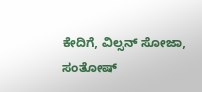ಕೇದಿಗೆ, ವಿಲ್ಸನ್ ಸೋಜಾ, ಸಂತೋಷ್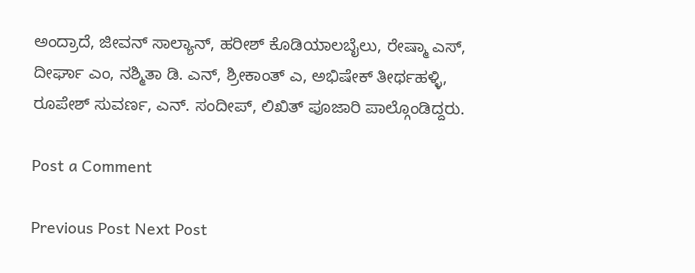ಅಂದ್ರಾದೆ, ಜೀವನ್ ಸಾಲ್ಯಾನ್, ಹರೀಶ್ ಕೊಡಿಯಾಲಬೈಲು, ರೇಷ್ಮಾ ಎಸ್, ದೀರ್ಘಾ ಎಂ, ನಶ್ಮಿತಾ ಡಿ. ಎನ್, ಶ್ರೀಕಾಂತ್ ಎ, ಅಭಿಷೇಕ್ ತೀರ್ಥಹಳ್ಳಿ, ರೂಪೇಶ್ ಸುವರ್ಣ, ಎನ್. ಸಂದೀಪ್, ಲಿಖಿತ್ ಪೂಜಾರಿ ಪಾಲ್ಗೊಂಡಿದ್ದರು.

Post a Comment

Previous Post Next Post